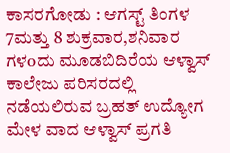ಕಾಸರಗೋಡು : ಆಗಸ್ಟ್ ತಿಂಗಳ 7ಮತ್ತು 8 ಶುಕ್ರವಾರ,ಶನಿವಾರ ಗಳoದು ಮೂಡಬಿದಿರೆಯ ಆಳ್ವಾಸ್ ಕಾಲೇಜು ಪರಿಸರದಲ್ಲಿ ನಡೆಯಲಿರುವ ಬ್ರಹತ್ ಉದ್ಯೋಗ ಮೇಳ ವಾದ ಆಳ್ವಾಸ್ ಪ್ರಗತಿ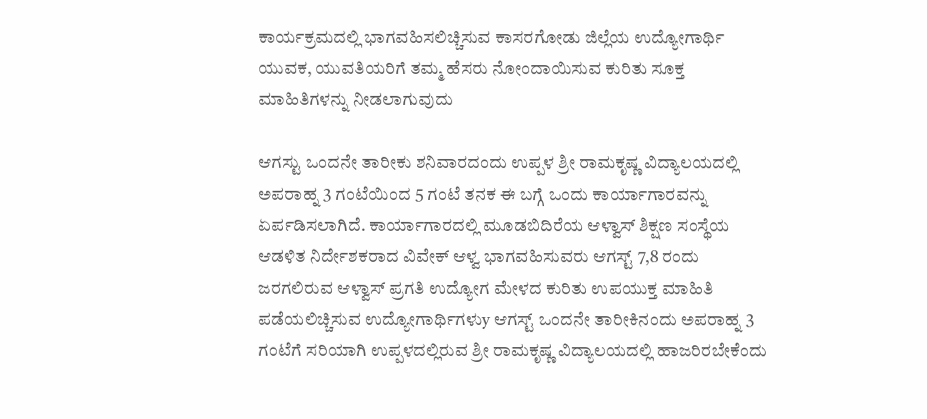ಕಾರ್ಯಕ್ರಮದಲ್ಲಿ ಭಾಗವಹಿಸಲಿಚ್ಚಿಸುವ ಕಾಸರಗೋಡು ಜಿಲ್ಲೆಯ ಉದ್ಯೋಗಾರ್ಥಿ ಯುವಕ, ಯುವತಿಯರಿಗೆ ತಮ್ಮ ಹೆಸರು ನೋಂದಾಯಿಸುವ ಕುರಿತು ಸೂಕ್ತ ಮಾಹಿತಿಗಳನ್ನು ನೀಡಲಾಗುವುದು

ಆಗಸ್ಟು ಒಂದನೇ ತಾರೀಕು ಶನಿವಾರದಂದು ಉಪ್ಪಳ ಶ್ರೀ ರಾಮಕೃಷ್ಣ ವಿದ್ಯಾಲಯದಲ್ಲಿ ಅಪರಾಹ್ನ 3 ಗಂಟೆಯಿಂದ 5 ಗಂಟೆ ತನಕ ಈ ಬಗ್ಗೆ ಒಂದು ಕಾರ್ಯಾಗಾರವನ್ನು ಏರ್ಪಡಿಸಲಾಗಿದೆ. ಕಾರ್ಯಾಗಾರದಲ್ಲಿ ಮೂಡಬಿದಿರೆಯ ಆಳ್ವಾಸ್ ಶಿಕ್ಷಣ ಸಂಸ್ಥೆಯ ಆಡಳಿತ ನಿರ್ದೇಶಕರಾದ ವಿವೇಕ್ ಆಳ್ವ ಭಾಗವಹಿಸುವರು ಆಗಸ್ಟ್ 7,8 ರಂದು ಜರಗಲಿರುವ ಆಳ್ವಾಸ್ ಪ್ರಗತಿ ಉದ್ಯೋಗ ಮೇಳದ ಕುರಿತು ಉಪಯುಕ್ತ ಮಾಹಿತಿ ಪಡೆಯಲಿಚ್ಚಿಸುವ ಉದ್ಯೋಗಾರ್ಥಿಗಳುy ಆಗಸ್ಟ್ ಒಂದನೇ ತಾರೀಕಿನಂದು ಅಪರಾಹ್ನ 3 ಗಂಟೆಗೆ ಸರಿಯಾಗಿ ಉಪ್ಪಳದಲ್ಲಿರುವ ಶ್ರೀ ರಾಮಕೃಷ್ಣ ವಿದ್ಯಾಲಯದಲ್ಲಿ ಹಾಜರಿರಬೇಕೆಂದು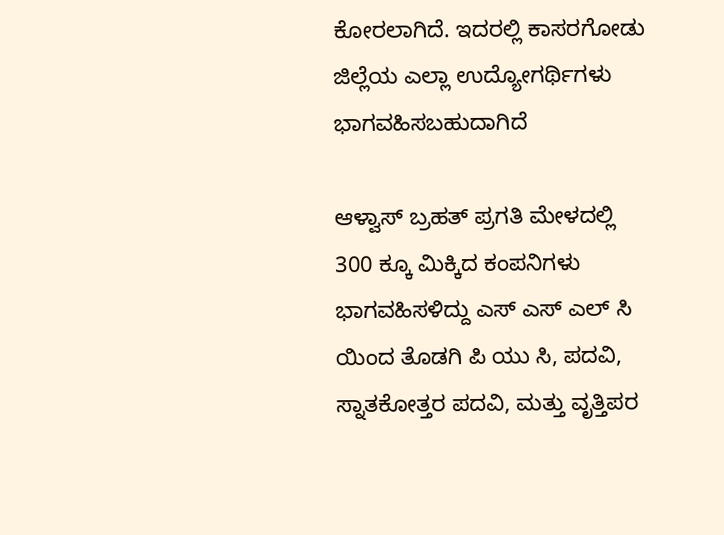ಕೋರಲಾಗಿದೆ. ಇದರಲ್ಲಿ ಕಾಸರಗೋಡು ಜಿಲ್ಲೆಯ ಎಲ್ಲಾ ಉದ್ಯೋಗರ್ಥಿಗಳು ಭಾಗವಹಿಸಬಹುದಾಗಿದೆ

ಆಳ್ವಾಸ್ ಬ್ರಹತ್ ಪ್ರಗತಿ ಮೇಳದಲ್ಲಿ 300 ಕ್ಕೂ ಮಿಕ್ಕಿದ ಕಂಪನಿಗಳು ಭಾಗವಹಿಸಳಿದ್ದು ಎಸ್ ಎಸ್ ಎಲ್ ಸಿ ಯಿಂದ ತೊಡಗಿ ಪಿ ಯು ಸಿ, ಪದವಿ, ಸ್ನಾತಕೋತ್ತರ ಪದವಿ, ಮತ್ತು ವೃತ್ತಿಪರ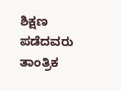ಶಿಕ್ಷಣ ಪಡೆದವರು ತಾಂತ್ರಿಕ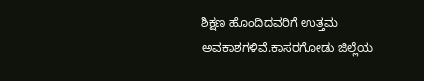ಶಿಕ್ಷಣ ಹೊಂದಿದವರಿಗೆ ಉತ್ತಮ ಅವಕಾಶಗಳಿವೆ.ಕಾಸರಗೋಡು ಜಿಲ್ಲೆಯ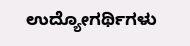ಉದ್ಯೋಗರ್ಥಿಗಳು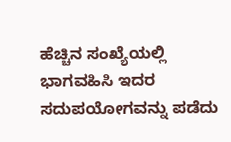ಹೆಚ್ಚಿನ ಸಂಖ್ಯೆಯಲ್ಲಿ ಭಾಗವಹಿಸಿ ಇದರ ಸದುಪಯೋಗವನ್ನು ಪಡೆದು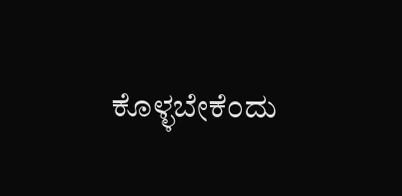ಕೊಳ್ಳಬೇಕೆಂದು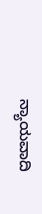ನ್ಯಾಯವಾದಿ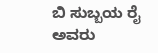ಬಿ ಸುಬ್ಬಯ ರೈ ಅವರು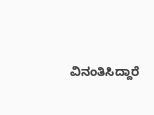ವಿನಂತಿಸಿದ್ದಾರೆ